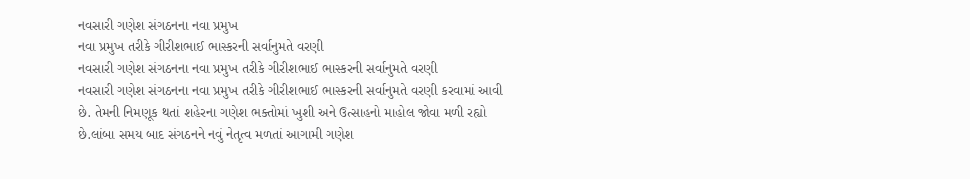નવસારી ગણેશ સંગઠનના નવા પ્રમુખ
નવા પ્રમુખ તરીકે ગીરીશભાઈ ભાસ્કરની સર્વાનુમતે વરણી
નવસારી ગણેશ સંગઠનના નવા પ્રમુખ તરીકે ગીરીશભાઈ ભાસ્કરની સર્વાનુમતે વરણી
નવસારી ગણેશ સંગઠનના નવા પ્રમુખ તરીકે ગીરીશભાઈ ભાસ્કરની સર્વાનુમતે વરણી કરવામાં આવી છે. તેમની નિમણૂક થતાં શહેરના ગણેશ ભક્તોમાં ખુશી અને ઉત્સાહનો માહોલ જોવા મળી રહ્યો છે.લાંબા સમય બાદ સંગઠનને નવું નેતૃત્વ મળતાં આગામી ગણેશ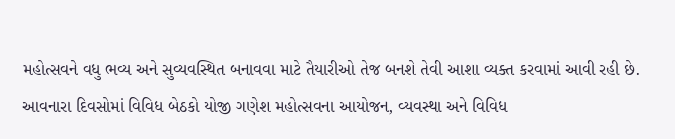મહોત્સવને વધુ ભવ્ય અને સુવ્યવસ્થિત બનાવવા માટે તૈયારીઓ તેજ બનશે તેવી આશા વ્યક્ત કરવામાં આવી રહી છે. આવનારા દિવસોમાં વિવિધ બેઠકો યોજી ગણેશ મહોત્સવના આયોજન, વ્યવસ્થા અને વિવિધ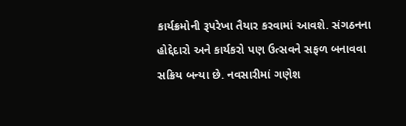કાર્યક્રમોની રૂપરેખા તૈયાર કરવામાં આવશે. સંગઠનના હોદ્દેદારો અને કાર્યકરો પણ ઉત્સવને સફળ બનાવવા સક્રિય બન્યા છે. નવસારીમાં ગણેશ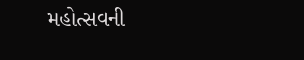મહોત્સવની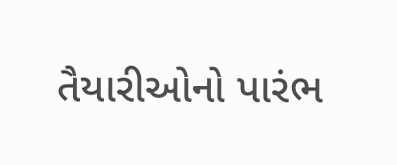તૈયારીઓનો પારંભ